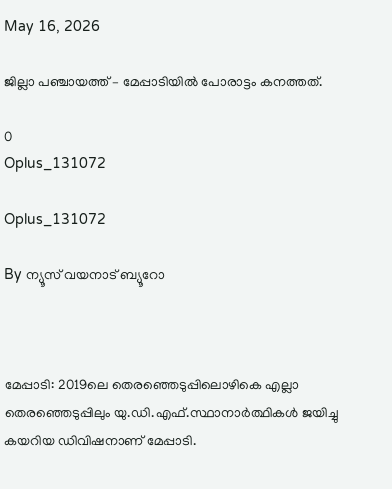May 16, 2026

ജില്ലാ പഞ്ചായത്ത് – മേപ്പാടിയിൽ പോരാട്ടം കനത്തത്.

0
Oplus_131072

Oplus_131072

By ന്യൂസ് വയനാട് ബ്യൂറോ



മേപ്പാടി: 2019ലെ തെരഞ്ഞെടുപ്പിലൊഴികെ എല്ലാ തെരഞ്ഞെടുപ്പിലും യു.ഡി.എഫ്.സ്ഥാനാർത്ഥികൾ ജയിച്ചു കയറിയ ഡിവിഷനാണ് മേപ്പാടി.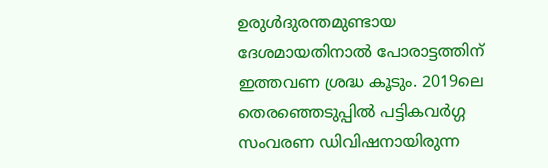ഉരുൾദുരന്തമുണ്ടായ ദേശമായതിനാൽ പോരാട്ടത്തിന് ഇത്തവണ ശ്രദ്ധ കൂടും. 2019ലെ തെരഞ്ഞെടുപ്പിൽ പട്ടികവർഗ്ഗ സംവരണ ഡിവിഷനായിരുന്ന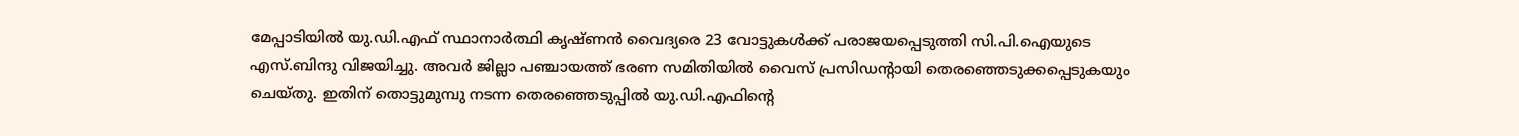മേപ്പാടിയിൽ യു.ഡി.എഫ് സ്ഥാനാർത്ഥി കൃഷ്ണൻ വൈദ്യരെ 23 വോട്ടുകൾക്ക് പരാജയപ്പെടുത്തി സി.പി.ഐയുടെ എസ്.ബിന്ദു വിജയിച്ചു. അവർ ജില്ലാ പഞ്ചായത്ത് ഭരണ സമിതിയിൽ വൈസ് പ്രസിഡന്റായി തെരഞ്ഞെടുക്കപ്പെടുകയും ചെയ്തു. ഇതിന് തൊട്ടുമുമ്പു നടന്ന തെരഞ്ഞെടുപ്പിൽ യു.ഡി.എഫിന്റെ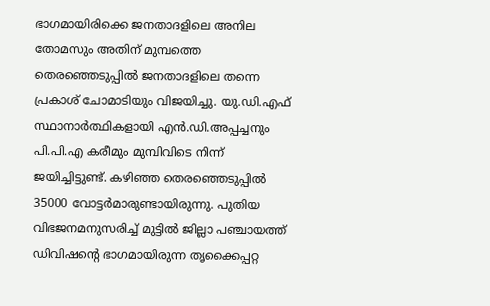ഭാഗമായിരിക്കെ ജനതാദളിലെ അനില തോമസും അതിന് മുമ്പത്തെ തെരഞ്ഞെടുപ്പിൽ ജനതാദളിലെ തന്നെ പ്രകാശ് ചോമാടിയും വിജയിച്ചു. യു.ഡി.എഫ് സ്ഥാനാർത്ഥികളായി എൻ.ഡി.അപ്പച്ചനും പി.പി.എ കരീമും മുമ്പിവിടെ നിന്ന് ജയിച്ചിട്ടുണ്ട്. കഴിഞ്ഞ തെരഞ്ഞെടുപ്പിൽ 35000 വോട്ടർമാരുണ്ടായിരുന്നു. പുതിയ വിഭജനമനുസരിച്ച് മുട്ടിൽ ജില്ലാ പഞ്ചായത്ത് ഡിവിഷന്റെ ഭാഗമായിരുന്ന തൃക്കൈപ്പറ്റ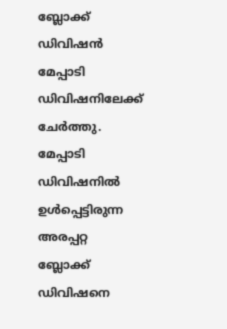ബ്ലോക്ക് ഡിവിഷൻ മേപ്പാടി ഡിവിഷനിലേക്ക് ചേർത്തു. മേപ്പാടി ഡിവിഷനിൽ ഉൾപ്പെട്ടിരുന്ന അരപ്പറ്റ ബ്ലോക്ക് ഡിവിഷനെ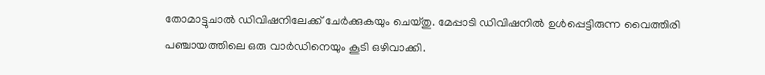തോമാട്ടുചാൽ ഡിവിഷനിലേക്ക് ചേർക്കുകയും ചെയ്തു. മേപ്പാടി ഡിവിഷനിൽ ഉൾപ്പെട്ടിരുന്ന വൈത്തിരി പഞ്ചായത്തിലെ ഒരു വാർഡിനെയും കൂടി ഒഴിവാക്കി.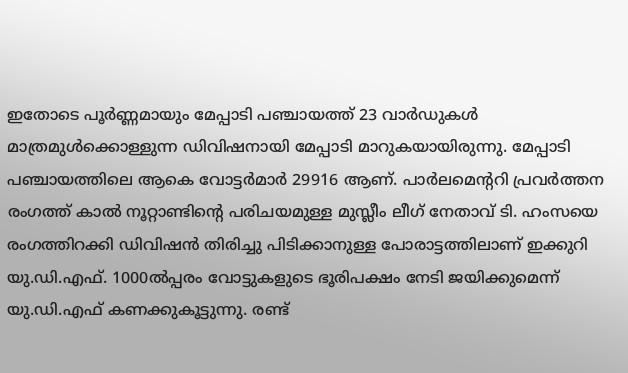ഇതോടെ പൂർണ്ണമായും മേപ്പാടി പഞ്ചായത്ത് 23 വാർഡുകൾ മാത്രമുൾക്കൊള്ളുന്ന ഡിവിഷനായി മേപ്പാടി മാറുകയായിരുന്നു. മേപ്പാടി പഞ്ചായത്തിലെ ആകെ വോട്ടർമാർ 29916 ആണ്. പാർലമെൻ്ററി പ്രവർത്തന രംഗത്ത് കാൽ നൂറ്റാണ്ടിന്റെ പരിചയമുള്ള മുസ്ലീം ലീഗ് നേതാവ് ടി. ഹംസയെ രംഗത്തിറക്കി ഡിവിഷൻ തിരിച്ചു പിടിക്കാനുള്ള പോരാട്ടത്തിലാണ് ഇക്കുറി യു.ഡി.എഫ്. 1000ൽപ്പരം വോട്ടുകളുടെ ഭൂരിപക്ഷം നേടി ജയിക്കുമെന്ന് യു.ഡി.എഫ് കണക്കുകൂട്ടുന്നു. രണ്ട്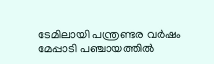ടേമിലായി പന്ത്രണ്ടര വർഷം മേപ്പാടി പഞ്ചായത്തിൽ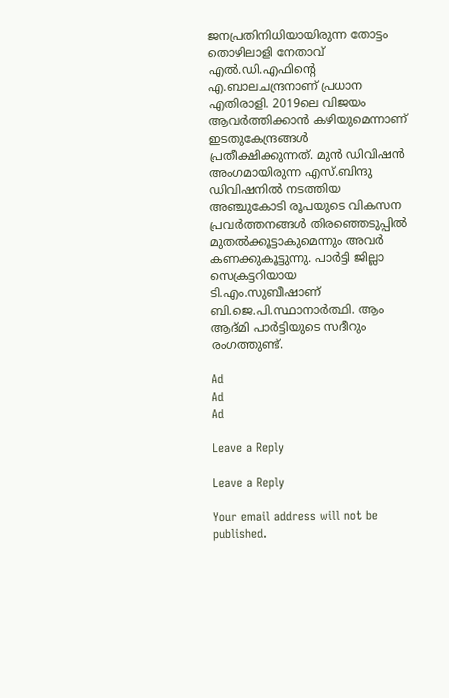ജനപ്രതിനിധിയായിരുന്ന തോട്ടം തൊഴിലാളി നേതാവ് എൽ.ഡി.എഫിന്റെ എ.ബാലചന്ദ്രനാണ് പ്രധാന എതിരാളി. 2019ലെ വിജയം ആവർത്തിക്കാൻ കഴിയുമെന്നാണ് ഇടതുകേന്ദ്രങ്ങൾ പ്രതീക്ഷിക്കുന്നത്‌. മുൻ ഡിവിഷൻ അംഗമായിരുന്ന എസ്.ബിന്ദു ഡിവിഷനിൽ നടത്തിയ അഞ്ചുകോടി രൂപയുടെ വികസന പ്രവർത്തനങ്ങൾ തിരഞ്ഞെടുപ്പിൽ മുതൽക്കൂട്ടാകുമെന്നും അവർ കണക്കുകൂട്ടുന്നു. പാർട്ടി ജില്ലാ സെക്രട്ടറിയായ ടി.എം.സുബീഷാണ് ബി.ജെ.പി.സ്ഥാനാർത്ഥി. ആം ആദ്മി പാർട്ടിയുടെ സദീറും രംഗത്തുണ്ട്.

Ad
Ad
Ad

Leave a Reply

Leave a Reply

Your email address will not be published.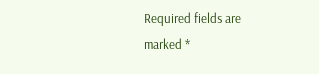Required fields are marked *